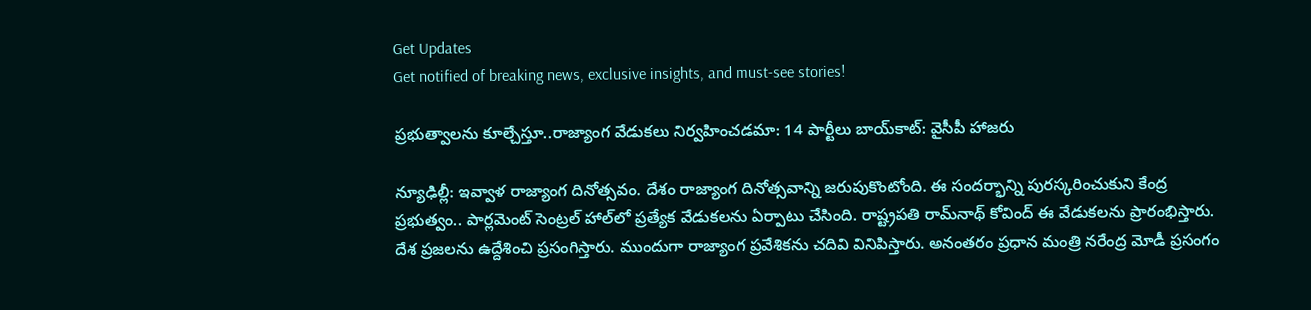Get Updates
Get notified of breaking news, exclusive insights, and must-see stories!

ప్రభుత్వాలను కూల్చేస్తూ..రాజ్యాంగ వేడుకలు నిర్వహించడమా: 14 పార్టీలు బాయ్‌కాట్: వైసీపీ హాజరు

న్యూఢిల్లీ: ఇవ్వాళ రాజ్యాంగ దినోత్సవం. దేశం రాజ్యాంగ దినోత్సవాన్ని జరుపుకొంటోంది. ఈ సందర్భాన్ని పురస్కరించుకుని కేంద్ర ప్రభుత్వం.. పార్లమెంట్ సెంట్రల్ హాల్‌లో ప్రత్యేక వేడుకలను ఏర్పాటు చేసింది. రాష్ట్రపతి రామ్‌నాథ్ కోవింద్ ఈ వేడుకలను ప్రారంభిస్తారు. దేశ ప్రజలను ఉద్దేశించి ప్రసంగిస్తారు. ముందుగా రాజ్యాంగ ప్రవేశికను చదివి వినిపిస్తారు. అనంతరం ప్రధాన మంత్రి నరేంద్ర మోడీ ప్రసంగం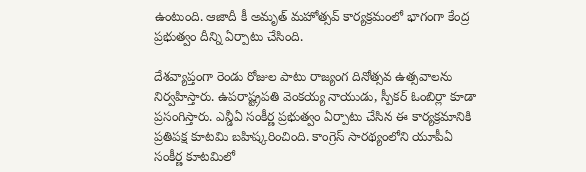ఉంటుంది. ఆజాదీ కీ అమృత్ మహోత్సవ్ కార్యక్రమంలో భాగంగా కేంద్ర ప్రభుత్వం దీన్ని ఏర్పాటు చేసింది.

దేశవ్యాప్తంగా రెండు రోజుల పాటు రాజ్యంగ దినోత్సవ ఉత్సవాలను నిర్వహిస్తారు. ఉపరాష్ట్రపతి వెంకయ్య నాయుడు, స్పీకర్ ఓంబిర్లా కూడా ప్రసంగిస్తారు. ఎన్డీఏ సంకీర్ణ ప్రభుత్వం ఏర్పాటు చేసిన ఈ కార్యక్రమానికి ప్రతిపక్ష కూటమి బహిష్కరించింది. కాంగ్రెస్ సారథ్యంలోని యూపీఏ సంకీర్ణ కూటమిలో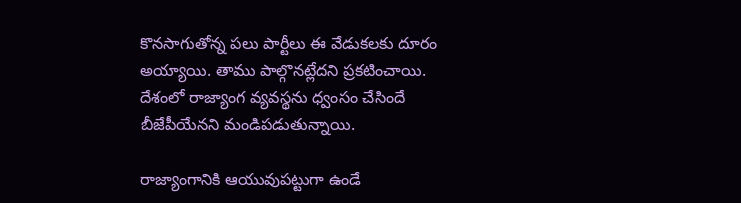కొనసాగుతోన్న పలు పార్టీలు ఈ వేడుకలకు దూరం అయ్యాయి. తాము పాల్గొనట్లేదని ప్రకటించాయి. దేశంలో రాజ్యాంగ వ్యవస్థను ధ్వంసం చేసిందే బీజేపీయేనని మండిపడుతున్నాయి.

రాజ్యాంగానికి ఆయువుపట్టుగా ఉండే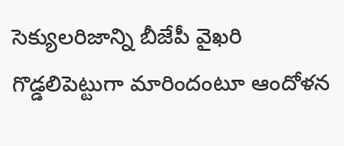సెక్యులరిజాన్ని బీజేపీ వైఖరి గొడ్డలిపెట్టుగా మారిందంటూ ఆందోళన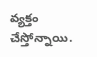వ్యక్తం చేస్తోన్నాయి.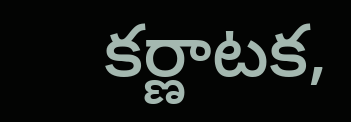కర్ణాటక,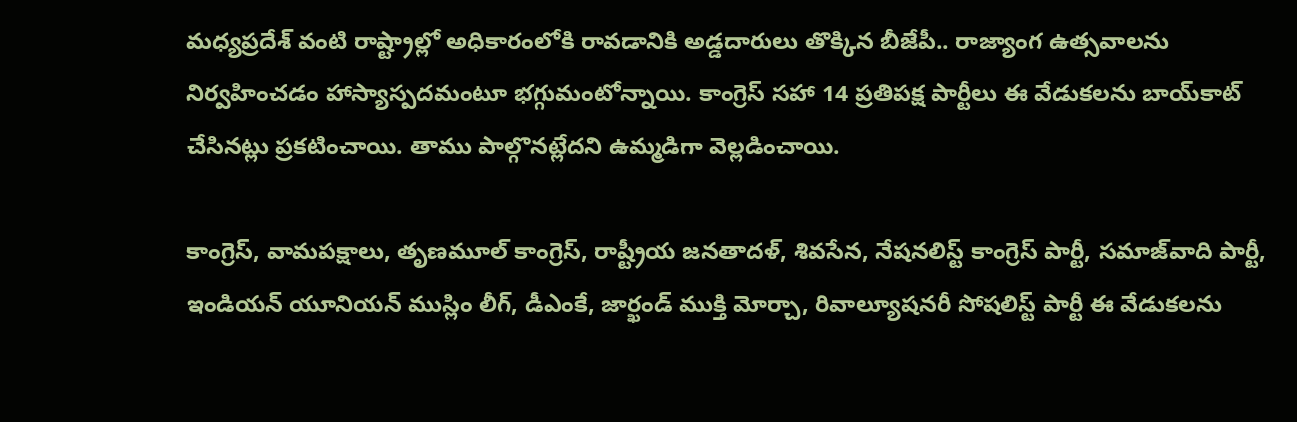మధ్యప్రదేశ్ వంటి రాష్ట్రాల్లో అధికారంలోకి రావడానికి అడ్డదారులు తొక్కిన బీజేపీ.. రాజ్యాంగ ఉత్సవాలను నిర్వహించడం హాస్యాస్పదమంటూ భగ్గుమంటోన్నాయి. కాంగ్రెస్ సహా 14 ప్రతిపక్ష పార్టీలు ఈ వేడుకలను బాయ్‌కాట్ చేసినట్లు ప్రకటించాయి. తాము పాల్గొనట్లేదని ఉమ్మడిగా వెల్లడించాయి.

కాంగ్రెస్, వామపక్షాలు, తృణమూల్ కాంగ్రెస్, రాష్ట్రీయ జనతాదళ్, శివసేన, నేషనలిస్ట్ కాంగ్రెస్ పార్టీ, సమాజ్‌వాది పార్టీ, ఇండియన్ యూనియన్ ముస్లిం లీగ్, డీఎంకే, జార్ఖండ్ ముక్తి మోర్చా, రివాల్యూషనరీ సోషలిస్ట్ పార్టీ ఈ వేడుకలను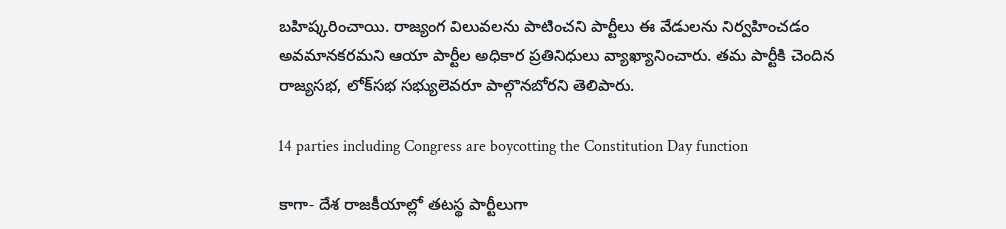బహిష్కరించాయి. రాజ్యంగ విలువలను పాటించని పార్టీలు ఈ వేడులను నిర్వహించడం అవమానకరమని ఆయా పార్టీల అధికార ప్రతినిధులు వ్యాఖ్యానించారు. తమ పార్టీకి చెందిన రాజ్యసభ, లోక్‌సభ సభ్యులెవరూ పాల్గొనబోరని తెలిపారు.

14 parties including Congress are boycotting the Constitution Day function

కాగా- దేశ రాజకీయాల్లో తటస్థ పార్టీలుగా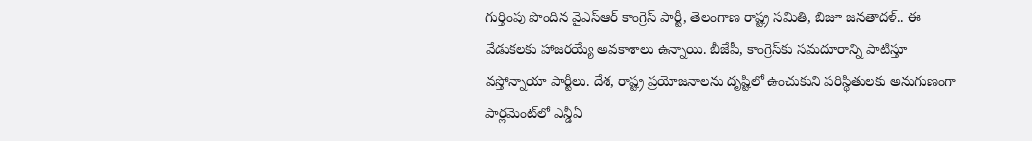గుర్తింపు పొందిన వైఎస్ఆర్ కాంగ్రెస్ పార్టీ, తెలంగాణ రాష్ట్ర సమితి, బిజూ జనతాదళ్.. ఈ వేడుకలకు హాజరయ్యే అవకాశాలు ఉన్నాయి. బీజేపీ, కాంగ్రెస్‌కు సమదూరాన్ని పాటిస్తూ వస్తోన్నాయా పార్టీలు. దేశ, రాష్ట్ర ప్రయోజనాలను దృష్టిలో ఉంచుకుని పరిస్థితులకు అనుగుణంగా పార్లమెంట్‌లో ఎన్డీఏ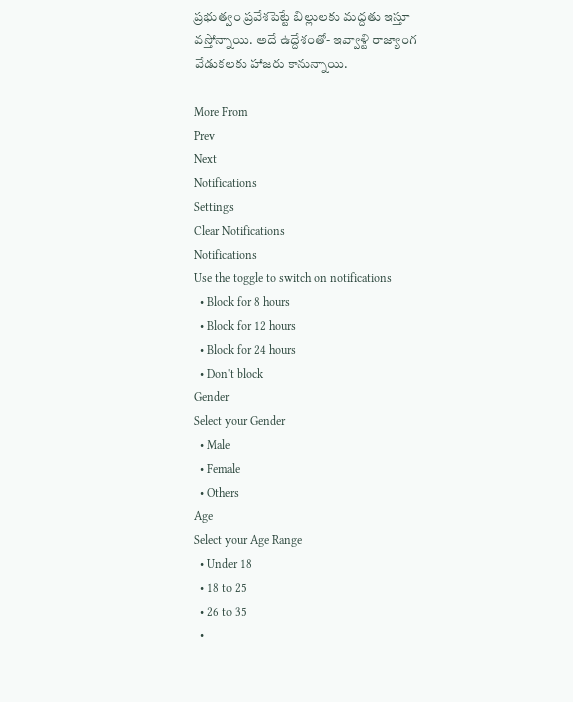ప్రభుత్వం ప్రవేశపెట్టే బిల్లులకు మద్దతు ఇస్తూ వస్తోన్నాయి. అదే ఉద్దేశంతో- ఇవ్వాళ్టి రాజ్యాంగ వేడుకలకు హాజరు కానున్నాయి.

More From
Prev
Next
Notifications
Settings
Clear Notifications
Notifications
Use the toggle to switch on notifications
  • Block for 8 hours
  • Block for 12 hours
  • Block for 24 hours
  • Don't block
Gender
Select your Gender
  • Male
  • Female
  • Others
Age
Select your Age Range
  • Under 18
  • 18 to 25
  • 26 to 35
  •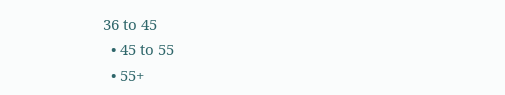36 to 45
  • 45 to 55
  • 55+